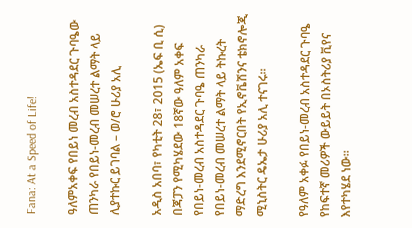Fana: At a Speed of Life!

ዓለምአቀፍ የበይነ መረብ አስተዳደር ጉባዔው ጠንካራ የበይነ-መረብ መሠረተ ልማት ላይ ሊያተኩር ይገባል – ወ/ሮ ሁሪያ አሊ

አዲስ አበባ፣ የካቲት 28፣ 2015 (ኤፍ ቢ ሲ) በጃፓን የሚካሄደው 18ኛው ዓለም አቀፍ የበይነ-መረብ አስተዳደር ጉባዔ ጠንካራ የበይነ-መረብ መሠረተ ልማት ላይ ትኩረት ማድረግ እንደሚኖርበት የኢኖቬሽንና ቴክኖሎጂ ሚኒስትር ዴኤታ ሁሪያ አሊ ተናገሩ።

የዓለም አቀፉ የበይነ-መረብ አስተዳደር ጉባዔ የከፍተኛ መሪዎች ውይይት በኦስትሪያ ቪየና እየተካሄደ ነው።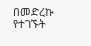በመድረኩ የተገኙት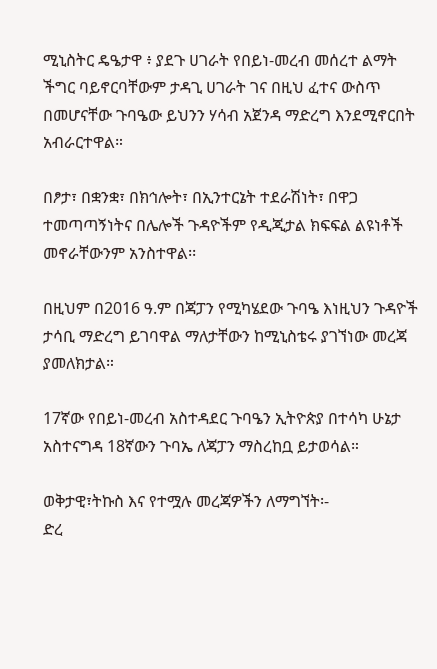ሚኒስትር ዴዔታዋ ፥ ያደጉ ሀገራት የበይነ-መረብ መሰረተ ልማት ችግር ባይኖርባቸውም ታዳጊ ሀገራት ገና በዚህ ፈተና ውስጥ በመሆናቸው ጉባዔው ይህንን ሃሳብ አጀንዳ ማድረግ እንደሚኖርበት አብራርተዋል።

በፆታ፣ በቋንቋ፣ በክኅሎት፣ በኢንተርኔት ተደራሽነት፣ በዋጋ ተመጣጣኝነትና በሌሎች ጉዳዮችም የዲጂታል ክፍፍል ልዩነቶች መኖራቸውንም አንስተዋል፡፡

በዚህም በ2016 ዓ.ም በጃፓን የሚካሄደው ጉባዔ እነዚህን ጉዳዮች ታሳቢ ማድረግ ይገባዋል ማለታቸውን ከሚኒስቴሩ ያገኘነው መረጃ ያመለክታል።

17ኛው የበይነ-መረብ አስተዳደር ጉባዔን ኢትዮጵያ በተሳካ ሁኔታ አስተናግዳ 18ኛውን ጉባኤ ለጃፓን ማስረከቧ ይታወሳል።

ወቅታዊ፣ትኩስ እና የተሟሉ መረጃዎችን ለማግኘት፡-
ድረ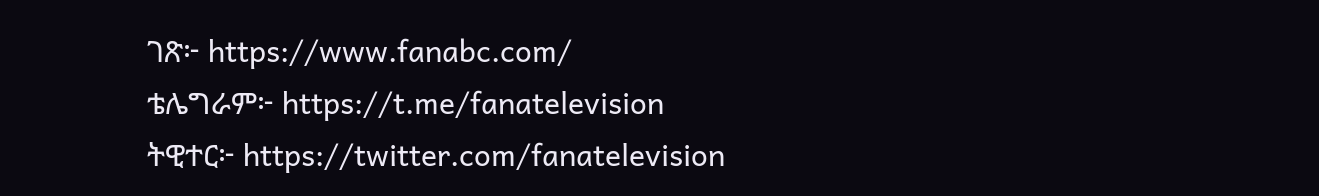ገጽ፦ https://www.fanabc.com/
ቴሌግራም፦ https://t.me/fanatelevision
ትዊተር፦ https://twitter.com/fanatelevision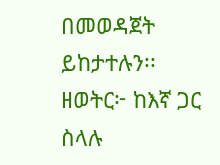በመወዳጀት ይከታተሉን፡፡
ዘወትር፦ ከእኛ ጋር ስላሉ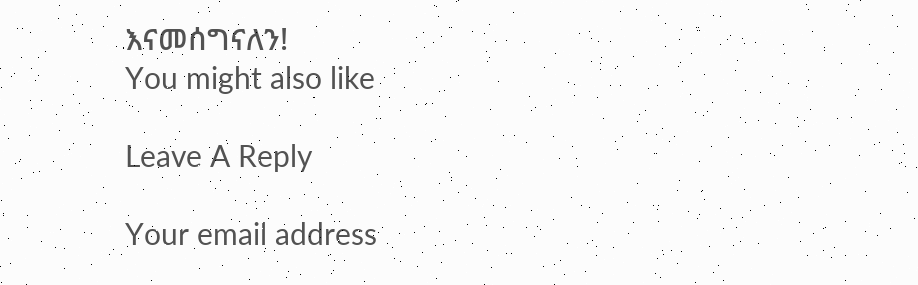እናመሰግናለን!
You might also like

Leave A Reply

Your email address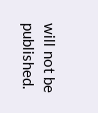will not be published.